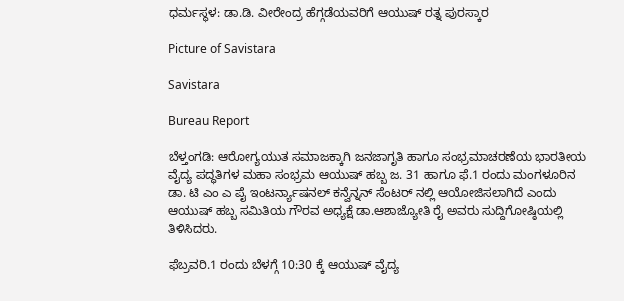ಧರ್ಮಸ್ಥಳ: ಡಾ.ಡಿ. ವೀರೇಂದ್ರ ಹೆಗ್ಗಡೆಯವರಿಗೆ ಆಯುಷ್ ರತ್ನ ಪುರಸ್ಕಾರ

Picture of Savistara

Savistara

Bureau Report

ಬೆಳ್ತಂಗಡಿ: ಆರೋಗ್ಯಯುತ ಸಮಾಜಕ್ಕಾಗಿ ಜನಜಾಗೃತಿ ಹಾಗೂ ಸಂಭ್ರಮಾಚರಣೆಯ ಭಾರತೀಯ ವೈದ್ಯ ಪದ್ಧತಿಗಳ ಮಹಾ ಸಂಭ್ರಮ ಆಯುಷ್ ಹಬ್ಬ ಜ. 31 ಹಾಗೂ ಫೆ.1 ರಂದು ಮಂಗಳೂರಿನ ಡಾ. ಟಿ ಎಂ ಎ ಪೈ ಇಂಟರ್ನ್ಯಾಷನಲ್ ಕನ್ವೆನ್ನನ್ ಸೆಂಟರ್ ನಲ್ಲಿ ಆಯೋಜಿಸಲಾಗಿದೆ ಎಂದು ಆಯುಷ್ ಹಬ್ಬ ಸಮಿತಿಯ ಗೌರವ ಅಧ್ಯಕ್ಷೆ ಡಾ.ಆಶಾಜ್ಯೋತಿ ರೈ ಅವರು ಸುದ್ದಿಗೋಷ್ಠಿಯಲ್ಲಿ ತಿಳಿಸಿದರು.

ಫೆಬ್ರವರಿ.1 ರಂದು ಬೆಳಗ್ಗೆ 10:30 ಕ್ಕೆ ಆಯುಷ್‌ ವೈದ್ಯ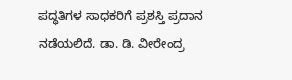ಪದ್ಧತಿಗಳ ಸಾಧಕರಿಗೆ ಪ್ರಶಸ್ತಿ ಪ್ರದಾನ ನಡೆಯಲಿದೆ. ಡಾ. ಡಿ. ವೀರೇಂದ್ರ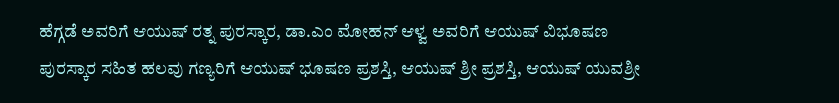ಹೆಗ್ಗಡೆ ಅವರಿಗೆ ಆಯುಷ್ ರತ್ನ ಪುರಸ್ಕಾರ, ಡಾ.ಎಂ ಮೋಹನ್ ಆಳ್ವ ಅವರಿಗೆ ಆಯುಷ್ ವಿಭೂಷಣ ಪುರಸ್ಕಾರ ಸಹಿತ ಹಲವು ಗಣ್ಯರಿಗೆ ಆಯುಷ್ ಭೂಷಣ ಪ್ರಶಸ್ತಿ, ಆಯುಷ್ ಶ್ರೀ ಪ್ರಶಸ್ತಿ, ಆಯುಷ್ ಯುವಶ್ರೀ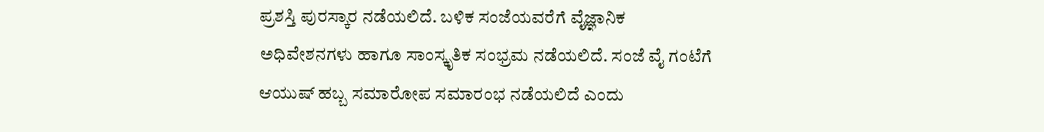ಪ್ರಶಸ್ತಿ ಪುರಸ್ಕಾರ ನಡೆಯಲಿದೆ. ಬಳಿಕ ಸಂಜೆಯವರೆಗೆ ವೈಜ್ಞಾನಿಕ ಅಧಿವೇಶನಗಳು ಹಾಗೂ ಸಾಂಸ್ಕೃತಿಕ ಸಂಭ್ರಮ ನಡೆಯಲಿದೆ. ಸಂಜೆ ವೈ ಗಂಟೆಗೆ ಆಯುಷ್ ಹಬ್ಬ ಸಮಾರೋಪ ಸಮಾರಂಭ ನಡೆಯಲಿದೆ ಎಂದು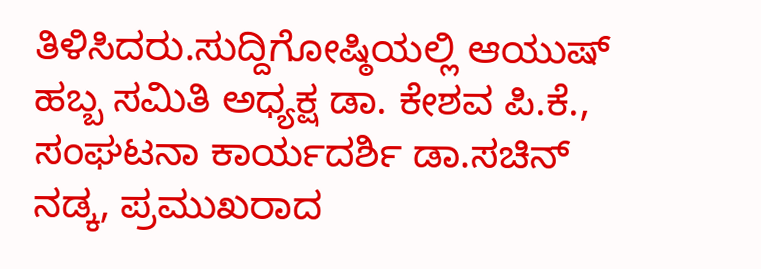ತಿಳಿಸಿದರು.ಸುದ್ದಿಗೋಷ್ಠಿಯಲ್ಲಿ ಆಯುಷ್ ಹಬ್ಬ ಸಮಿತಿ ಅಧ್ಯಕ್ಷ ಡಾ. ಕೇಶವ ಪಿ.ಕೆ., ಸಂಘಟನಾ ಕಾರ್ಯದರ್ಶಿ ಡಾ.ಸಚಿನ್ ನಡ್ಕ, ಪ್ರಮುಖರಾದ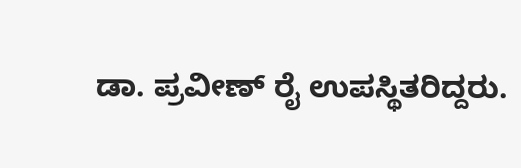ಡಾ. ಪ್ರವೀಣ್ ರೈ ಉಪಸ್ಥಿತರಿದ್ದರು.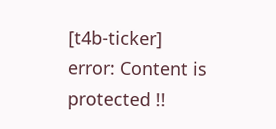[t4b-ticker]
error: Content is protected !!